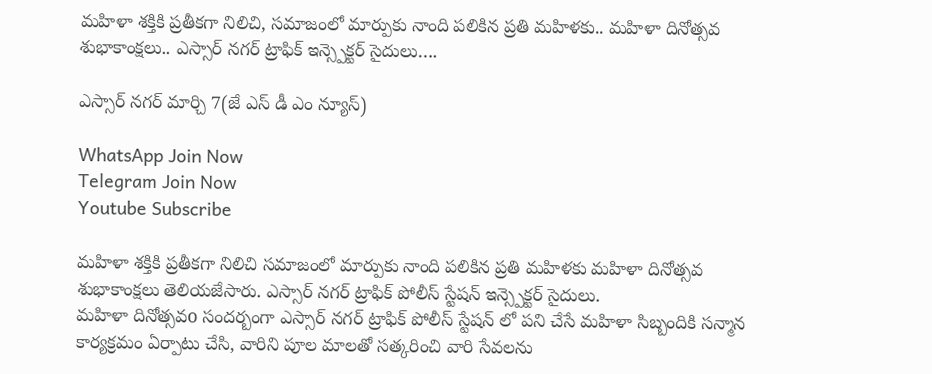మహిళా శక్తికి ప్రతీకగా నిలిచి, సమాజంలో మార్పుకు నాంది పలికిన ప్రతి మహిళకు.. మహిళా దినోత్సవ శుభాకాంక్షలు.. ఎస్సార్ నగర్ ట్రాఫిక్ ఇన్స్పెక్టర్ సైదులు….

ఎస్సార్ నగర్ మార్చి 7(జే ఎస్ డీ ఎం న్యూస్)

WhatsApp Join Now
Telegram Join Now
Youtube Subscribe

మహిళా శక్తికి ప్రతీకగా నిలిచి సమాజంలో మార్పుకు నాంది పలికిన ప్రతి మహిళకు మహిళా దినోత్సవ శుభాకాంక్షలు తెలియజేసారు. ఎస్సార్ నగర్ ట్రాఫిక్ పోలీస్ స్టేషన్ ఇన్స్పెక్టర్ సైదులు.
మహిళా దినోత్సవo సందర్బంగా ఎస్సార్ నగర్ ట్రాఫిక్ పోలీస్ స్టేషన్ లో పని చేసే మహిళా సిబ్బందికి సన్మాన కార్యక్రమం ఏర్పాటు చేసి, వారిని పూల మాలతో సత్కరించి వారి సేవలను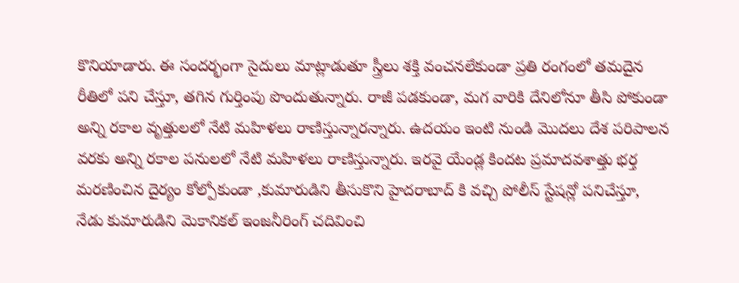కొనియాడారు. ఈ సందర్భంగా సైదులు మాట్లాడుతూ స్త్రీలు శక్తి వంచనలేకుండా ప్రతి రంగంలో తమదైన రీతిలో పని చేస్తూ, తగిన గుర్తింపు పొందుతున్నారు. రాజీ పడకుండా, మగ వారికి దేనిలోనూ తీసి పోకుండా అన్ని రకాల వృత్తులలో నేటి మహిళలు రాణిస్తున్నారన్నారు. ఉదయం ఇంటి నుండి మొదలు దేశ పరిపాలన వరకు అన్ని రకాల పనులలో నేటి మహిళలు రాణిస్తున్నారు. ఇరవై యేండ్ల కిందట ప్రమాదవశాత్తు భర్త మరణించిన దైర్యం కోల్పోకుండా ,కుమారుడిని తీసుకొని హైదరాబాద్ కి వచ్చి పోలీస్ స్టేషన్లో పనిచేస్తూ, నేడు కుమారుడిని మెకానికల్ ఇంజనీరింగ్ చదివించి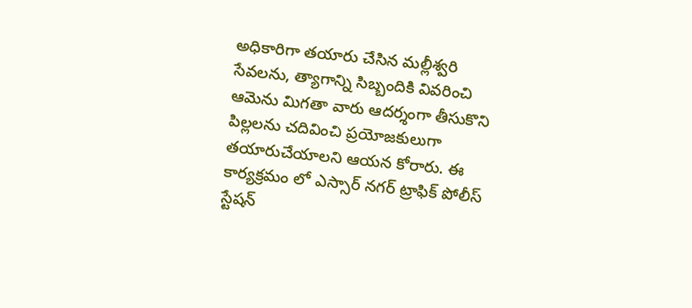అధికారిగా తయారు చేసిన మల్లీశ్వరి సేవలను, త్యాగాన్ని సిబ్బందికి వివరించి ఆమెను మిగతా వారు ఆదర్శంగా తీసుకొని పిల్లలను చదివించి ప్రయోజకులుగా తయారుచేయాలని ఆయన కోరారు. ఈ కార్యక్రమం లో ఎస్సార్ నగర్ ట్రాఫిక్ పోలీస్ స్టేషన్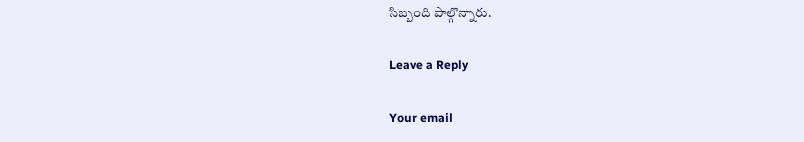సిబ్బంది పాల్గొన్నారు.

Leave a Reply

Your email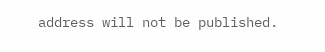address will not be published.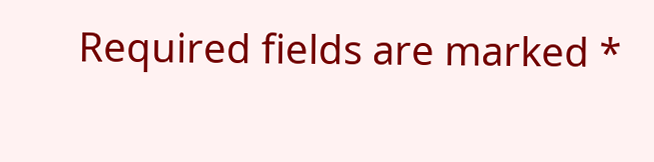Required fields are marked *